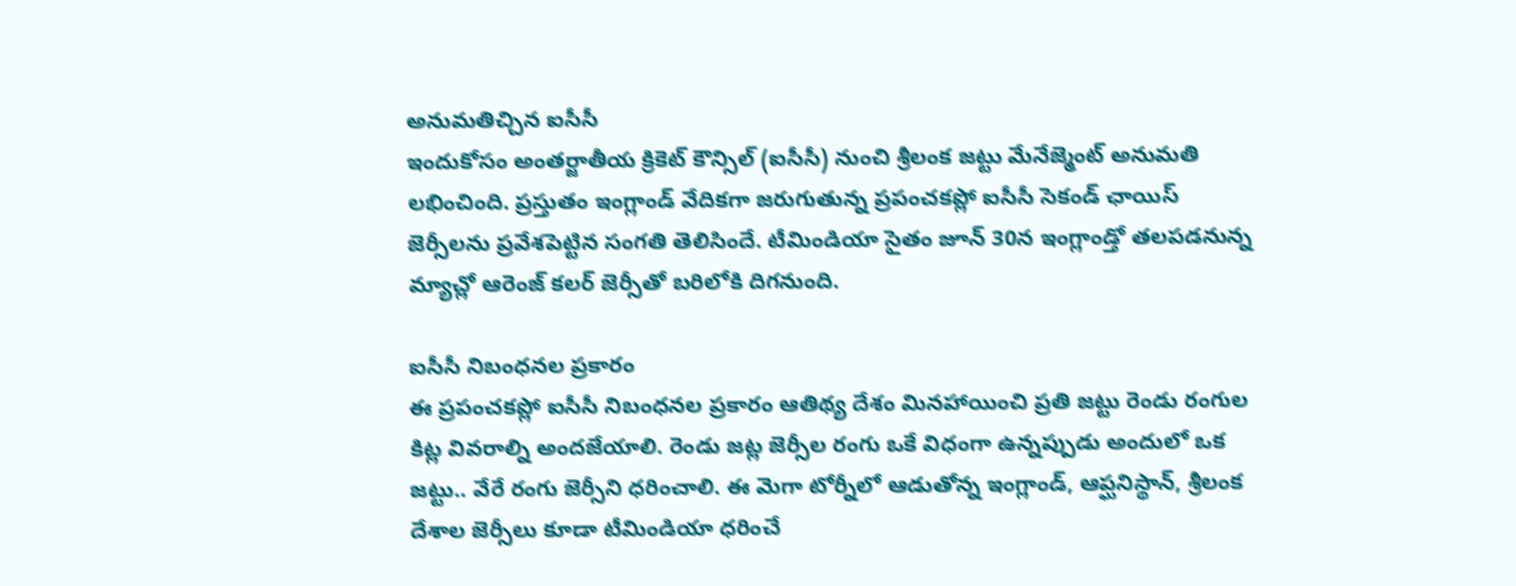అనుమతిచ్చిన ఐసీసీ
ఇందుకోసం అంతర్జాతీయ క్రికెట్ కౌన్సిల్ (ఐసీసీ) నుంచి శ్రీలంక జట్టు మేనేజ్మెంట్ అనుమతి లభించింది. ప్రస్తుతం ఇంగ్లాండ్ వేదికగా జరుగుతున్న ప్రపంచకప్లో ఐసీసీ సెకండ్ ఛాయిస్ జెర్సీలను ప్రవేశపెట్టిన సంగతి తెలిసిందే. టీమిండియా సైతం జూన్ 30న ఇంగ్లాండ్తో తలపడనున్న మ్యాచ్లో ఆరెంజ్ కలర్ జెర్సీతో బరిలోకి దిగనుంది.

ఐసీసీ నిబంధనల ప్రకారం
ఈ ప్రపంచకప్లో ఐసీసీ నిబంధనల ప్రకారం ఆతిథ్య దేశం మినహాయించి ప్రతి జట్టు రెండు రంగుల కిట్ల వివరాల్ని అందజేయాలి. రెండు జట్ల జెర్సీల రంగు ఒకే విధంగా ఉన్నప్పుడు అందులో ఒక జట్టు.. వేరే రంగు జెర్సీని ధరించాలి. ఈ మెగా టోర్నీలో ఆడుతోన్న ఇంగ్లాండ్, ఆప్ఘనిస్థాన్, శ్రీలంక దేశాల జెర్సీలు కూడా టీమిండియా ధరించే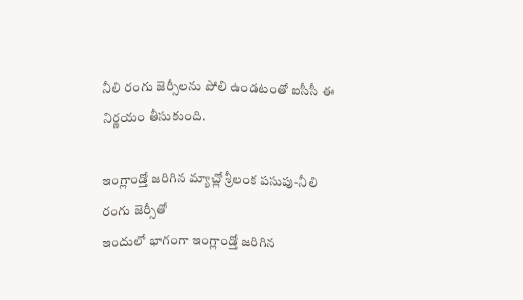నీలి రంగు జెర్సీలను పోలి ఉండటంతో ఐసీసీ ఈ నిర్ణయం తీసుకుంది.

ఇంగ్లాండ్తో జరిగిన మ్యాచ్లో శ్రీలంక పసుపు-నీలి రంగు జెర్సీతో
ఇందులో భాగంగా ఇంగ్లాండ్తో జరిగిన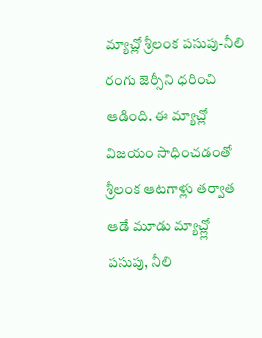మ్యాచ్లో శ్రీలంక పసుపు-నీలి రంగు జెర్సీని ధరించి ఆడింది. ఈ మ్యాచ్లో విజయం సాధించడంతో శ్రీలంక ఆటగాళ్లు తర్వాత ఆడే మూడు మ్యాచ్ల్లో పసుపు, నీలి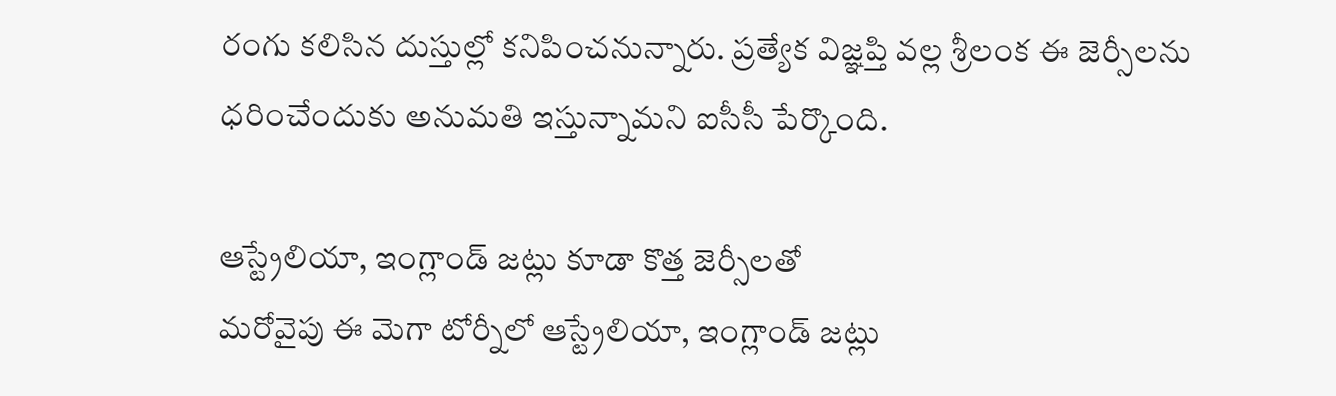రంగు కలిసిన దుస్తుల్లో కనిపించనున్నారు. ప్రత్యేక విజ్ఞప్తి వల్ల శ్రీలంక ఈ జెర్సీలను ధరించేందుకు అనుమతి ఇస్తున్నామని ఐసీసీ పేర్కొంది.

ఆస్ట్రేలియా, ఇంగ్లాండ్ జట్లు కూడా కొత్త జెర్సీలతో
మరోవైపు ఈ మెగా టోర్నీలో ఆస్ట్రేలియా, ఇంగ్లాండ్ జట్లు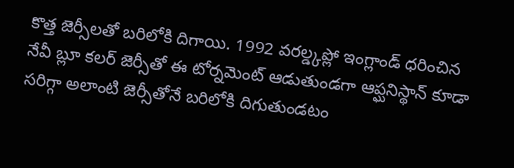కొత్త జెర్సీలతో బరిలోకి దిగాయి. 1992 వరల్డ్కప్లో ఇంగ్లాండ్ ధరించిన నేవీ బ్లూ కలర్ జెర్సీతో ఈ టోర్నమెంట్ ఆడుతుండగా ఆప్ఘనిస్థాన్ కూడా సరిగ్గా అలాంటి జెర్సీతోనే బరిలోకి దిగుతుండటం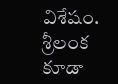విశేషం. శ్రీలంక కూడా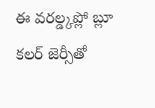ఈ వరల్డ్కప్లో బ్లూ కలర్ జెర్సీతో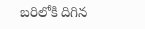బరిలోకి దిగిన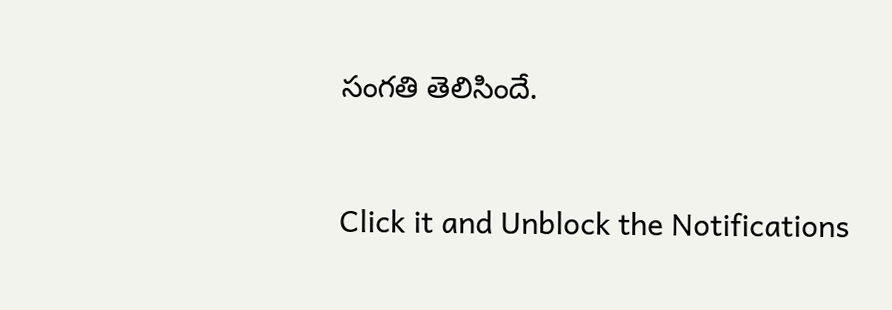సంగతి తెలిసిందే.


Click it and Unblock the Notifications